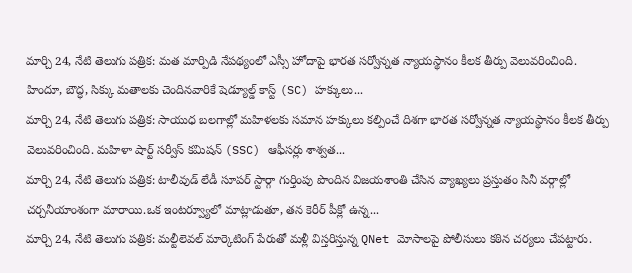మార్చి 24, నేటి తెలుగు పత్రిక: మత మార్పిడి నేపథ్యంలో ఎస్సీ హోదాపై భారత సర్వోన్నత న్యాయస్థానం కీలక తీర్పు వెలువరించింది. హిందూ, బౌద్ధ, సిక్కు మతాలకు చెందినవారికే షెడ్యూల్డ్ కాస్ట్ (SC) హక్కులు...
మార్చి 24, నేటి తెలుగు పత్రిక: సాయుధ బలగాల్లో మహిళలకు సమాన హక్కులు కల్పించే దిశగా భారత సర్వోన్నత న్యాయస్థానం కీలక తీర్పు వెలువరించింది. మహిళా షార్ట్ సర్వీస్ కమిషన్ (SSC) ఆఫీసర్లు శాశ్వత...
మార్చి 24, నేటి తెలుగు పత్రిక: టాలీవుడ్ లేడీ సూపర్ స్టార్గా గుర్తింపు పొందిన విజయశాంతి చేసిన వ్యాఖ్యలు ప్రస్తుతం సినీ వర్గాల్లో చర్చనీయాంశంగా మారాయి.ఒక ఇంటర్వ్యూలో మాట్లాడుతూ, తన కెరీర్ పీక్లో ఉన్న...
మార్చి 24, నేటి తెలుగు పత్రిక: మల్టీలెవల్ మార్కెటింగ్ పేరుతో మళ్లీ విస్తరిస్తున్న QNet మోసాలపై పోలీసులు కఠిన చర్యలు చేపట్టారు.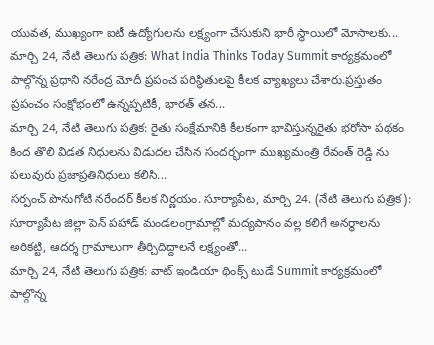యువత, ముఖ్యంగా ఐటీ ఉద్యోగులను లక్ష్యంగా చేసుకుని భారీ స్థాయిలో మోసాలకు...
మార్చి 24, నేటి తెలుగు పత్రిక: What India Thinks Today Summit కార్యక్రమంలో పాల్గొన్న ప్రధాని నరేంద్ర మోదీ ప్రపంచ పరిస్థితులపై కీలక వ్యాఖ్యలు చేశారు.ప్రస్తుతం ప్రపంచం సంక్షోభంలో ఉన్నప్పటికీ, భారత్ తన...
మార్చి 24, నేటి తెలుగు పత్రిక: రైతు సంక్షేమానికి కీలకంగా భావిస్తున్నరైతు భరోసా పథకం కింద తొలి విడత నిధులను విడుదల చేసిన సందర్భంగా ముఖ్యమంత్రి రేవంత్ రెడ్డి ను పలువురు ప్రజాప్రతినిధులు కలిసి...
సర్పంచ్ పొనుగోటి నరేందర్ కీలక నిర్ణయం. సూర్యాపేట, మార్చి 24. (నేటి తెలుగు పత్రిక): సూర్యాపేట జిల్లా పెన్ పహాడ్ మండలంగ్రామాల్లో మద్యపానం వల్ల కలిగే అనర్థాలను అరికట్టి, ఆదర్శ గ్రామాలుగా తీర్చిదిద్దాలనే లక్ష్యంతో...
మార్చి 24, నేటి తెలుగు పత్రిక: వాట్ ఇండియా థింక్స్ టుడే Summit కార్యక్రమంలో పాల్గొన్న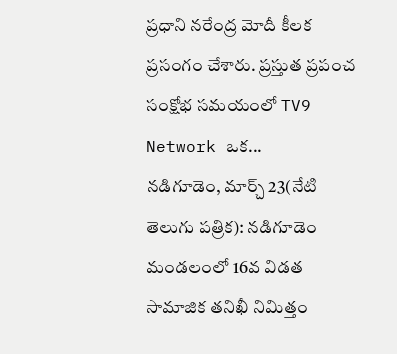ప్రధాని నరేంద్ర మోదీ కీలక ప్రసంగం చేశారు. ప్రస్తుత ప్రపంచ సంక్షోభ సమయంలో TV9 Network ఒక...
నడిగూడెం, మార్చ్ 23(నేటి తెలుగు పత్రిక): నడిగూడెం మండలంలో 16వ విడత సామాజిక తనిఖీ నిమిత్తం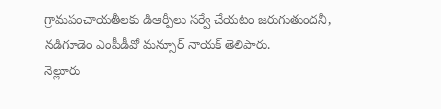గ్రామపంచాయతీలకు డిఆర్పీలు సర్వే చేయటం జరుగుతుందనీ, నడిగూడెం ఎంపీడీవో మన్సూర్ నాయక్ తెలిపారు.
నెల్లూరు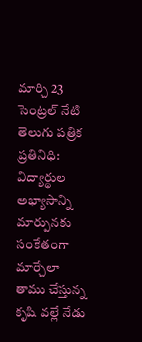మార్చి 23 సెంట్రల్ నేటి తెలుగు పత్రిక ప్రతినిధి: విద్యార్థుల అభ్యాసాన్ని మార్పునకు సంకేతంగా మార్చేలా తాము చేస్తున్న కృషి వల్లే నేడు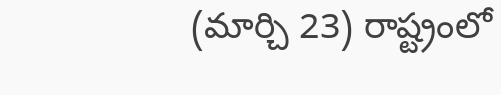(మార్చి 23) రాష్ట్రంలో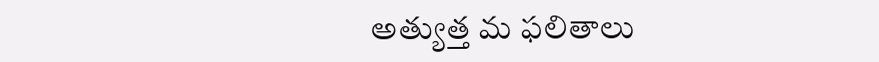అత్యుత్త మ ఫలితాలు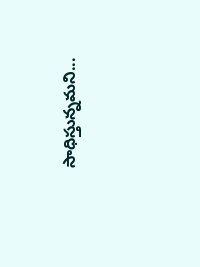సాధిస్తున్నమని...